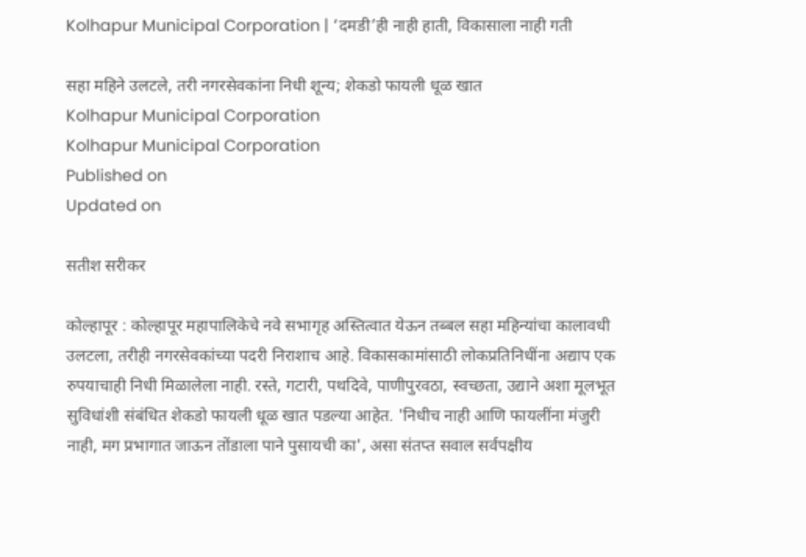Kolhapur Municipal Corporation | ‘दमडी’ही नाही हाती, विकासाला नाही गती

सहा महिने उलटले, तरी नगरसेवकांना निधी शून्य; शेकडो फायली धूळ खात
Kolhapur Municipal Corporation
Kolhapur Municipal Corporation
Published on
Updated on

सतीश सरीकर

कोल्हापूर : कोल्हापूर महापालिकेचे नवे सभागृह अस्तित्वात येऊन तब्बल सहा महिन्यांचा कालावधी उलटला, तरीही नगरसेवकांच्या पदरी निराशाच आहे. विकासकामांसाठी लोकप्रतिनिधींना अद्याप एक रुपयाचाही निधी मिळालेला नाही. रस्ते, गटारी, पथदिवे, पाणीपुरवठा, स्वच्छता, उद्याने अशा मूलभूत सुविधांशी संबंधित शेकडो फायली धूळ खात पडल्या आहेत. 'निधीच नाही आणि फायलींना मंजुरी नाही, मग प्रभागात जाऊन तोंडाला पाने पुसायची का', असा संतप्त सवाल सर्वपक्षीय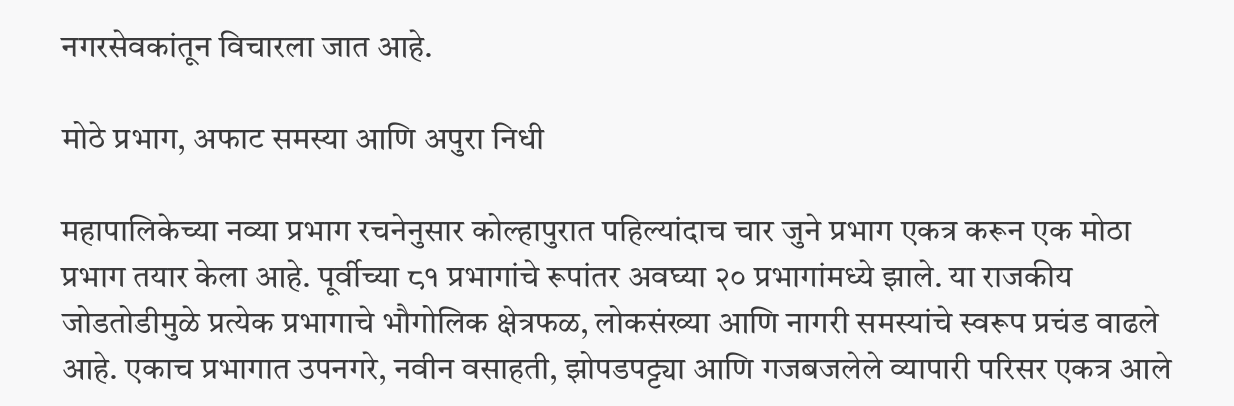नगरसेवकांतून विचारला जात आहे.

मोठे प्रभाग, अफाट समस्या आणि अपुरा निधी

महापालिकेच्या नव्या प्रभाग रचनेनुसार कोल्हापुरात पहिल्यांदाच चार जुने प्रभाग एकत्र करून एक मोठा प्रभाग तयार केला आहे. पूर्वीच्या ८१ प्रभागांचे रूपांतर अवघ्या २० प्रभागांमध्ये झाले. या राजकीय जोडतोडीमुळे प्रत्येक प्रभागाचे भौगोलिक क्षेत्रफळ, लोकसंख्या आणि नागरी समस्यांचे स्वरूप प्रचंड वाढले आहे. एकाच प्रभागात उपनगरे, नवीन वसाहती, झोपडपट्ट्या आणि गजबजलेले व्यापारी परिसर एकत्र आले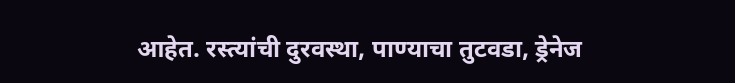आहेत. रस्त्यांची दुरवस्था, पाण्याचा तुटवडा, ड्रेनेज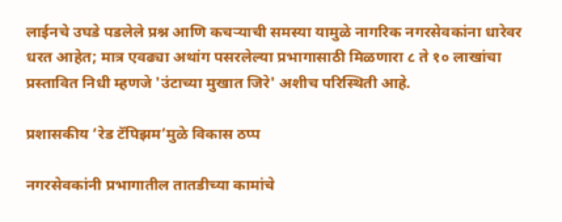लाईनचे उघडे पडलेले प्रश्न आणि कचऱ्याची समस्या यामुळे नागरिक नगरसेवकांना धारेवर धरत आहेत; मात्र एवढ्या अथांग पसरलेल्या प्रभागासाठी मिळणारा ८ ते १० लाखांचा प्रस्तावित निधी म्हणजे 'उंटाच्या मुखात जिरे' अशीच परिस्थिती आहे.

प्रशासकीय ‘रेड टॅपिझम’मुळे विकास ठप्प

नगरसेवकांनी प्रभागातील तातडीच्या कामांचे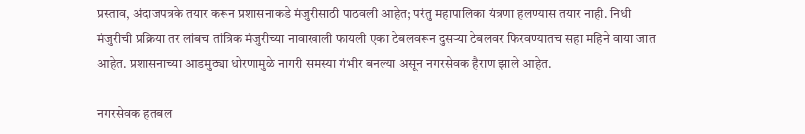प्रस्ताव, अंदाजपत्रके तयार करून प्रशासनाकडे मंजुरीसाठी पाठवली आहेत; परंतु महापालिका यंत्रणा हलण्यास तयार नाही. निधी मंजुरीची प्रक्रिया तर लांबच तांत्रिक मंजुरीच्या नावाखाली फायली एका टेबलवरून दुसऱ्या टेबलवर फिरवण्यातच सहा महिने वाया जात आहेत. प्रशासनाच्या आडमुठ्या धोरणामुळे नागरी समस्या गंभीर बनल्या असून नगरसेवक हैराण झाले आहेत.

नगरसेवक हतबल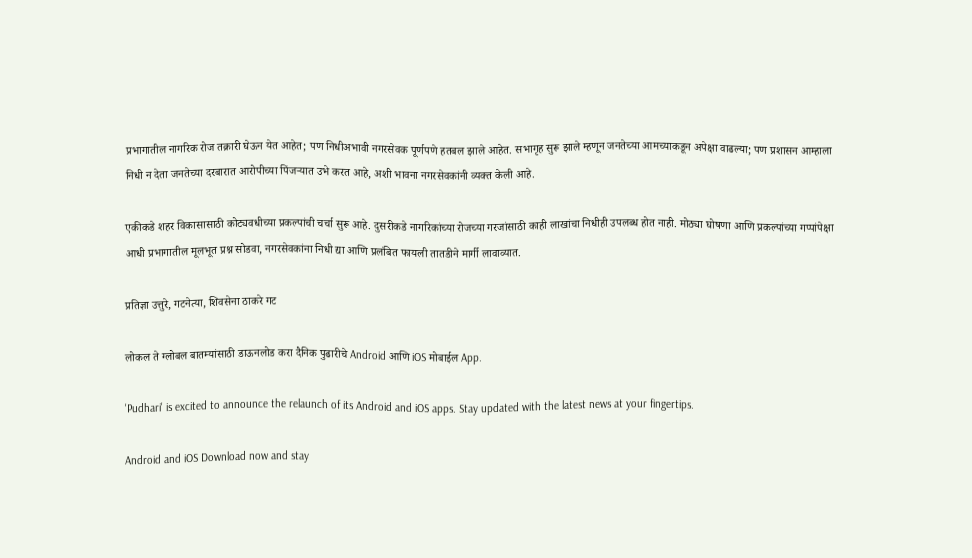प्रभागातील नागरिक रोज तक्रारी घेऊन येत आहेत; पण निधीअभावी नगरसेवक पूर्णपणे हतबल झाले आहेत. सभागृह सुरू झाले म्हणून जनतेच्या आमच्याकडून अपेक्षा वाढल्या; पण प्रशासन आम्हाला निधी न देता जनतेच्या दरबारात आरोपीच्या पिंजऱ्यात उभे करत आहे, अशी भावना नगरसेवकांनी व्यक्त केली आहे.

एकीकडे शहर विकासासाठी कोट्यवधीच्या प्रकल्पांची चर्चा सुरू आहे. दुसरीकडे नागरिकांच्या रोजच्या गरजांसाठी काही लाखांचा निधीही उपलब्ध होत नाही. मोठ्या घोषणा आणि प्रकल्पांच्या गप्पांपेक्षा आधी प्रभागातील मूलभूत प्रश्न सोडवा, नगरसेवकांना निधी द्या आणि प्रलंबित फायली तातडीने मार्गी लावाव्यात.

प्रतिज्ञा उत्तुरे, गटनेत्या, शिवसेना ठाकरे गट

लोकल ते ग्लोबल बातम्यांसाठी डाऊनलोड करा दैनिक पुढारीचे Android आणि iOS मोबाईल App.

'Pudhari' is excited to announce the relaunch of its Android and iOS apps. Stay updated with the latest news at your fingertips.

Android and iOS Download now and stay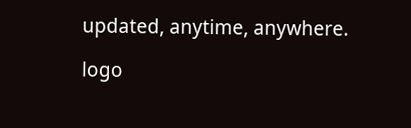updated, anytime, anywhere.

logo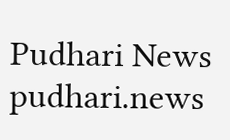Pudhari News
pudhari.news